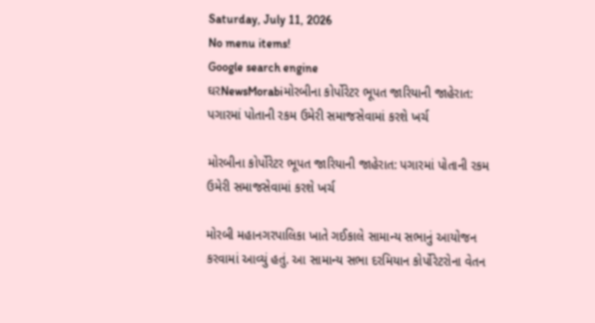Saturday, July 11, 2026
No menu items!
Google search engine
ઘરNewsMorabiમોરબીના કોર્પોરેટર ભૂપત જારિયાની જાહેરાત: પગારમાં પોતાની રકમ ઉમેરી સમાજસેવામાં કરશે ખર્ચ

મોરબીના કોર્પોરેટર ભૂપત જારિયાની જાહેરાત: પગારમાં પોતાની રકમ ઉમેરી સમાજસેવામાં કરશે ખર્ચ

મોરબી મહાનગરપાલિકા ખાતે ગઈકાલે સામાન્ય સભાનું આયોજન કરવામાં આવ્યું હતું. આ સામાન્ય સભા દરમિયાન કોર્પોરેટરોના વેતન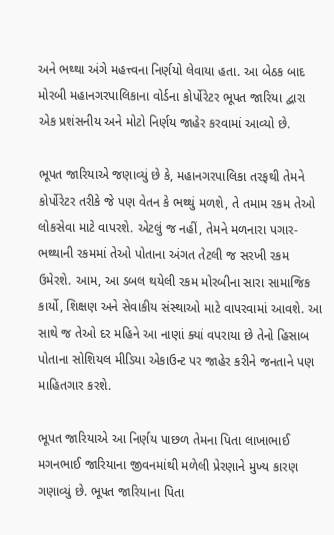અને ભથ્થા અંગે મહત્ત્વના નિર્ણયો લેવાયા હતા. આ બેઠક બાદ મોરબી મહાનગરપાલિકાના વોર્ડના કોર્પોરેટર ભૂપત જારિયા દ્વારા એક પ્રશંસનીય અને મોટો નિર્ણય જાહેર કરવામાં આવ્યો છે.

ભૂપત જારિયાએ જણાવ્યું છે કે, મહાનગરપાલિકા તરફથી તેમને કોર્પોરેટર તરીકે જે પણ વેતન કે ભથ્થું મળશે, તે તમામ રકમ તેઓ લોકસેવા માટે વાપરશે. એટલું જ નહીં, તેમને મળનારા પગાર-ભથ્થાની રકમમાં તેઓ પોતાના અંગત તેટલી જ સરખી રકમ ઉમેરશે. આમ, આ ડબલ થયેલી રકમ મોરબીના સારા સામાજિક કાર્યો, શિક્ષણ અને સેવાકીય સંસ્થાઓ માટે વાપરવામાં આવશે. આ સાથે જ તેઓ દર મહિને આ નાણાં ક્યાં વપરાયા છે તેનો હિસાબ પોતાના સોશિયલ મીડિયા એકાઉન્ટ પર જાહેર કરીને જનતાને પણ માહિતગાર કરશે.

ભૂપત જારિયાએ આ નિર્ણય પાછળ તેમના પિતા લાખાભાઈ મગનભાઈ જારિયાના જીવનમાંથી મળેલી પ્રેરણાને મુખ્ય કારણ ગણાવ્યું છે. ભૂપત જારિયાના પિતા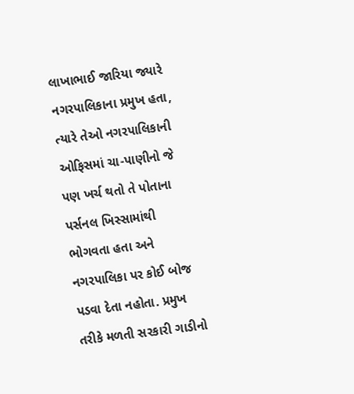લાખાભાઈ જારિયા જ્યારે નગરપાલિકાના પ્રમુખ હતા, ત્યારે તેઓ નગરપાલિકાની ઓફિસમાં ચા-પાણીનો જે પણ ખર્ચ થતો તે પોતાના પર્સનલ ખિસ્સામાંથી ભોગવતા હતા અને નગરપાલિકા પર કોઈ બોજ પડવા દેતા નહોતા. પ્રમુખ તરીકે મળતી સરકારી ગાડીનો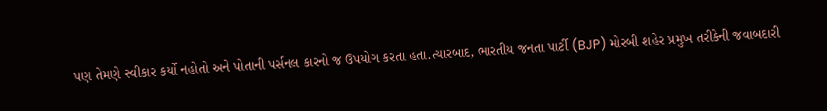પણ તેમણે સ્વીકાર કર્યો નહોતો અને પોતાની પર્સનલ કારનો જ ઉપયોગ કરતા હતા.ત્યારબાદ, ભારતીય જનતા પાર્ટી (BJP) મોરબી શહેર પ્રમુખ તરીકેની જવાબદારી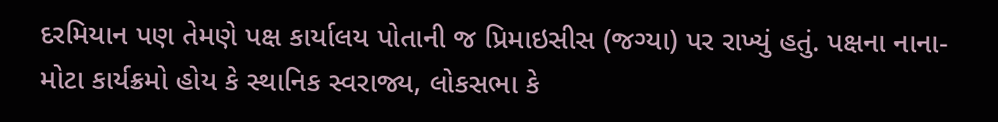દરમિયાન પણ તેમણે પક્ષ કાર્યાલય પોતાની જ પ્રિમાઇસીસ (જગ્યા) પર રાખ્યું હતું. પક્ષના નાના-મોટા કાર્યક્રમો હોય કે સ્થાનિક સ્વરાજ્ય, લોકસભા કે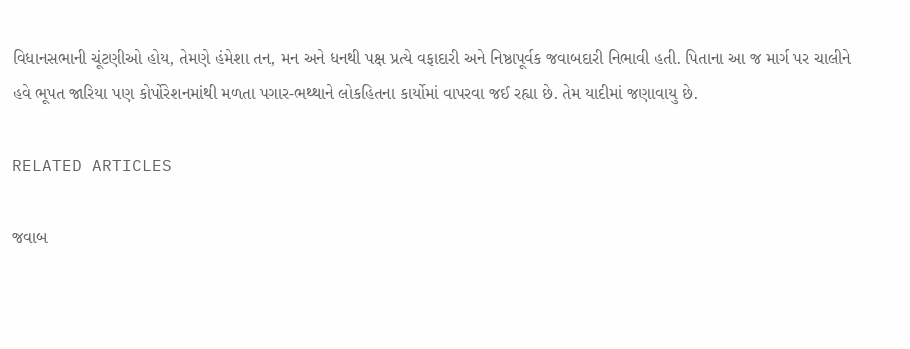વિધાનસભાની ચૂંટણીઓ હોય, તેમણે હંમેશા તન, મન અને ધનથી પક્ષ પ્રત્યે વફાદારી અને નિષ્ઠાપૂર્વક જવાબદારી નિભાવી હતી. પિતાના આ જ માર્ગ પર ચાલીને હવે ભૂપત જારિયા પણ કોર્પોરેશનમાંથી મળતા પગાર-ભથ્થાને લોકહિતના કાર્યોમાં વાપરવા જઈ રહ્યા છે. તેમ યાદીમાં જણાવાયુ છે.

RELATED ARTICLES

જવાબ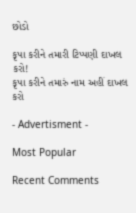છોડો

કૃપા કરીને તમારી ટિપ્પણી દાખલ કરો!
કૃપા કરીને તમારું નામ અહીં દાખલ કરો

- Advertisment -

Most Popular

Recent Comments